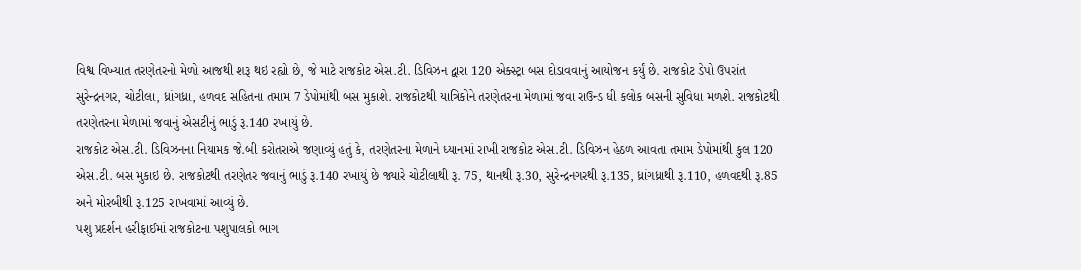વિશ્વ વિખ્યાત તરણેતરનો મેળો આજથી શરૂ થઇ રહ્યો છે, જે માટે રાજકોટ એસ.ટી. ડિવિઝન દ્વારા 120 એક્સ્ટ્રા બસ દોડાવવાનું આયોજન કર્યું છે. રાજકોટ ડેપો ઉપરાંત સુરેન્દ્રનગર, ચોટીલા, ધ્રાંગધ્રા, હળવદ સહિતના તમામ 7 ડેપોમાંથી બસ મુકાશે. રાજકોટથી યાત્રિકોને તરણેતરના મેળામાં જવા રાઉન્ડ ધી કલોક બસની સુવિધા મળશે. રાજકોટથી તરણેતરના મેળામાં જવાનું એસટીનું ભાડું રૂ.140 રખાયું છે.
રાજકોટ એસ.ટી. ડિવિઝનના નિયામક જે.બી કરોતરાએ જણાવ્યું હતું કે, તરણેતરના મેળાને ધ્યાનમાં રાખી રાજકોટ એસ.ટી. ડિવિઝન હેઠળ આવતા તમામ ડેપોમાંથી કુલ 120 એસ.ટી. બસ મુકાઇ છે. રાજકોટથી તરણેતર જવાનું ભાડું રૂ.140 રખાયું છે જ્યારે ચોટીલાથી રૂ. 75, થાનથી રૂ.30, સુરેન્દ્રનગરથી રૂ.135, ધ્રાંગધ્રાથી રૂ.110, હળવદથી રૂ.85 અને મોરબીથી રૂ.125 રાખવામાં આવ્યું છે.
પશુ પ્રદર્શન હરીફાઈમાં રાજકોટના પશુપાલકો ભાગ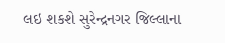લઇ શકશે સુરેન્દ્રનગર જિલ્લાના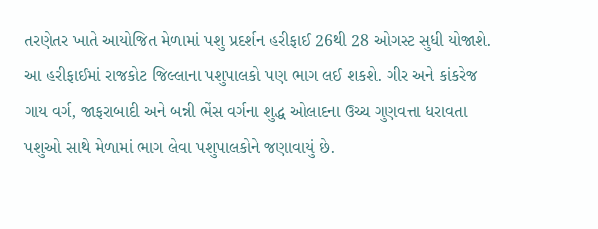તરણેતર ખાતે આયોજિત મેળામાં પશુ પ્રદર્શન હરીફાઈ 26થી 28 ઓગસ્ટ સુધી યોજાશે. આ હરીફાઈમાં રાજકોટ જિલ્લાના પશુપાલકો પણ ભાગ લઈ શકશે. ગીર અને કાંકરેજ ગાય વર્ગ, જાફરાબાદી અને બન્ની ભેંસ વર્ગના શુદ્ધ ઓલાદના ઉચ્ચ ગુણવત્તા ધરાવતા પશુઓ સાથે મેળામાં ભાગ લેવા પશુપાલકોને જણાવાયું છે.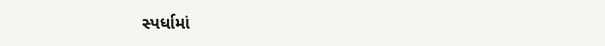સ્પર્ધામાં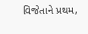વિજેતાને પ્રથમ,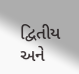દ્વિતીય અને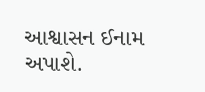આશ્વાસન ઈનામ અપાશે.